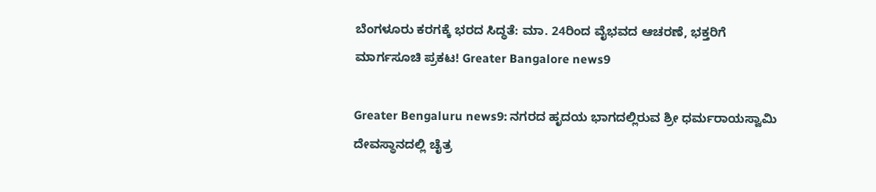ಬೆಂಗಳೂರು ಕರಗಕ್ಕೆ ಭರದ ಸಿದ್ಧತೆ: ಮಾ. 24ರಿಂದ ವೈಭವದ ಆಚರಣೆ, ಭಕ್ತರಿಗೆ ಮಾರ್ಗಸೂಚಿ ಪ್ರಕಟ! Greater Bangalore news9

Greater Bengaluru news9: ನಗರದ ಹೃದಯ ಭಾಗದಲ್ಲಿರುವ ಶ್ರೀ ಧರ್ಮರಾಯಸ್ವಾಮಿ ದೇವಸ್ಥಾನದಲ್ಲಿ ಚೈತ್ರ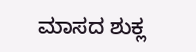ಮಾಸದ ಶುಕ್ಲ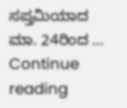ಸಪ್ತಮಿಯಾದ ಮಾ. 24ರಿಂದ … Continue reading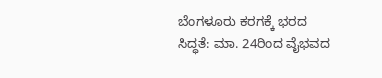ಬೆಂಗಳೂರು ಕರಗಕ್ಕೆ ಭರದ ಸಿದ್ಧತೆ: ಮಾ. 24ರಿಂದ ವೈಭವದ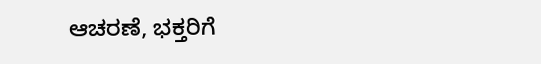ಆಚರಣೆ, ಭಕ್ತರಿಗೆ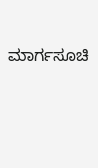ಮಾರ್ಗಸೂಚಿ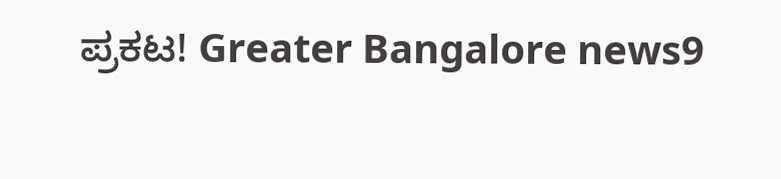ಪ್ರಕಟ! Greater Bangalore news9